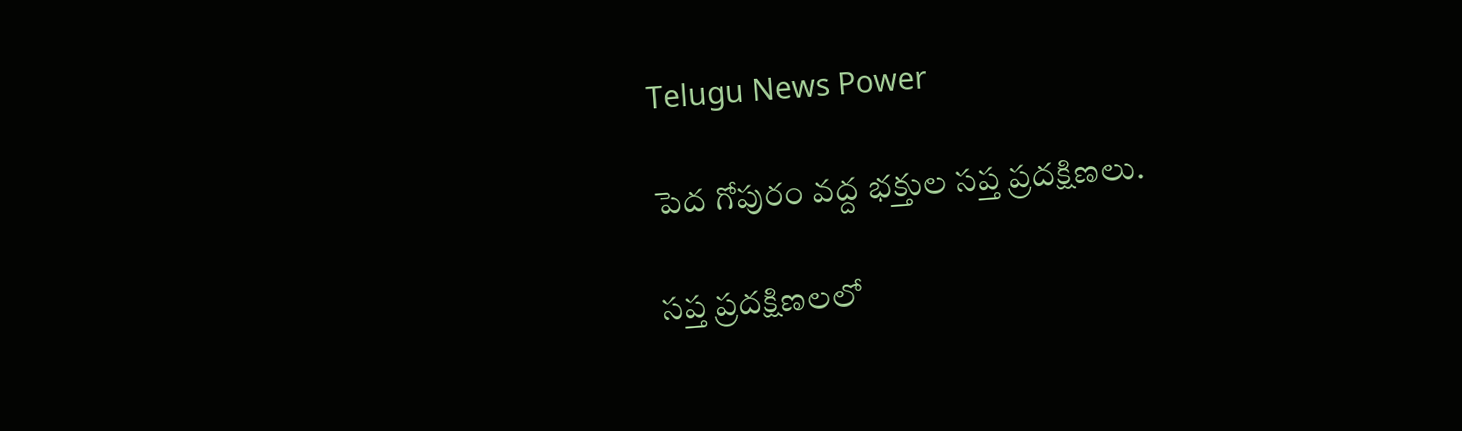Telugu News Power

పెద గోపురం వద్ద భక్తుల సప్త ప్రదక్షిణలు.

సప్త ప్రదక్షిణలలో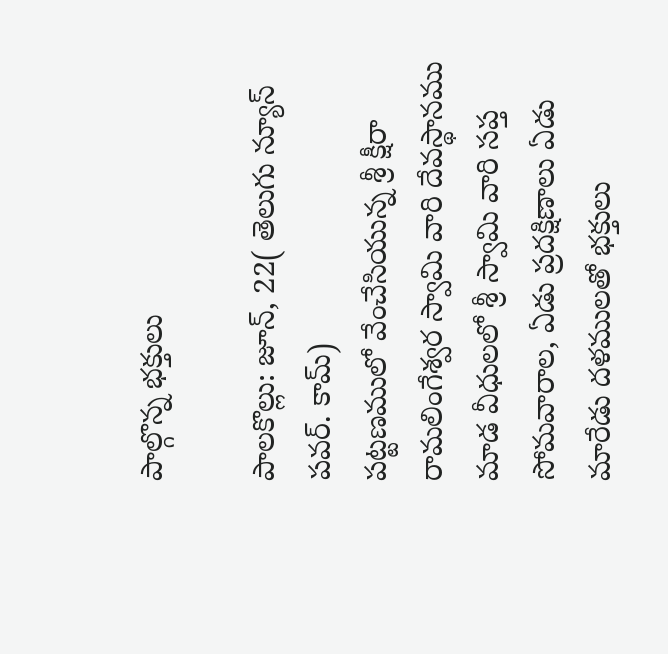పాల్గొన్న భక్తులు

పాలకొల్లు: జూన్, 22( తెలుగు న్యూస్ పవర్. కామ్)
పట్టణములో వేంచేసియున్న శ్రీ క్షీరా రామలింగేశ్వర స్వామి వారి దేవస్థానము మాడ వీధులలో శ్రీ స్వామి వారి సప్త సోమవారాల, ఏడు ప్రదక్షిణాలు ఏడు మారేడు దళములతో భక్తులు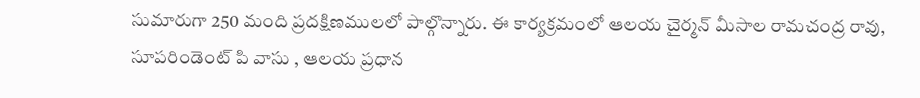సుమారుగా 250 మంది ప్రదక్షిణములలో పాల్గొన్నారు. ఈ కార్యక్రమంలో ఆలయ చైర్మన్ మీసాల రామచంద్ర రావు, సూపరిండెంట్ పి వాసు , ఆలయ ప్రధాన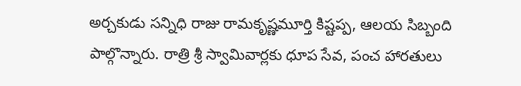అర్చకుడు సన్నిధి రాజు రామకృష్ణమూర్తి కిష్టప్ప, ఆలయ సిబ్బంది పాల్గొన్నారు. రాత్రి శ్రీ స్వామివార్లకు ధూప సేవ, పంచ హారతులు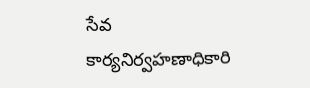సేవ కార్యనిర్వహణాధికారి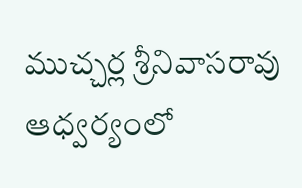ముచ్చర్ల శ్రీనివాసరావు ఆధ్వర్యంలో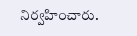నిర్వహించారు.